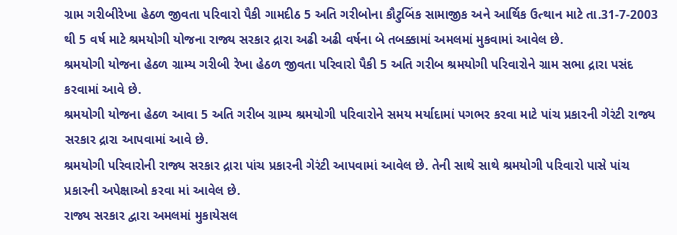ગ્રામ ગરીબીરેખા હેઠળ જીવતા પરિવારો પૈકી ગામદીઠ 5 અતિ ગરીબોના કૌટુબિંક સામાજીક અને આર્થિક ઉત્થાન માટે તા.31-7-2003 થી 5 વર્ષ માટે શ્રમયોગી યોજના રાજ્ય સરકાર દ્રારા અઢી અઢી વર્ષના બે તબક્કામાં અમલમાં મુકવામાં આવેલ છે.
શ્રમયોગી યોજના હેઠળ ગ્રામ્ય ગરીબી રેખા હેઠળ જીવતા પરિવારો પૈકી 5 અતિ ગરીબ શ્રમયોગી પરિવારોને ગ્રામ સભા દ્રારા પસંદ કરવામાં આવે છે.
શ્રમયોગી યોજના હેઠળ આવા 5 અતિ ગરીબ ગ્રામ્ય શ્રમયોગી પરિવારોને સમય મર્યાદામાં પગભર કરવા માટે પાંચ પ્રકારની ગેરંટી રાજ્ય સરકાર દ્રારા આપવામાં આવે છે.
શ્રમયોગી પરિવારોની રાજ્ય સરકાર દ્રારા પાંચ પ્રકારની ગેરંટી આપવામાં આવેલ છે. તેની સાથે સાથે શ્રમયોગી પરિવારો પાસે પાંચ પ્રકારની અપેક્ષાઓ કરવા માં આવેલ છે.
રાજ્ય સરકાર દ્વારા અમલમાં મુકાયેસલ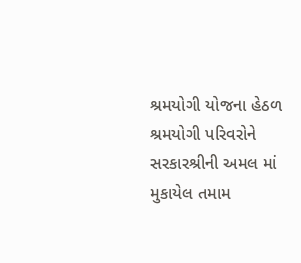શ્રમયોગી યોજના હેઠળ શ્રમયોગી પરિવરોને સરકારશ્રીની અમલ માં મુકાયેલ તમામ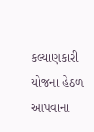કલ્યાણકારી યોજના હેઠળ આપવાના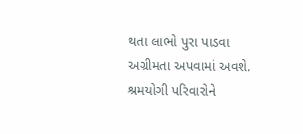થતા લાભો પુરા પાડવા અગ્રીમતા અપવામાં અવશે. શ્રમયોગી પરિવારોને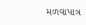મળવાપાત્ર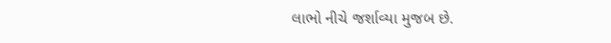લાભો નીચે જર્શાવ્યા મુજબ છે.